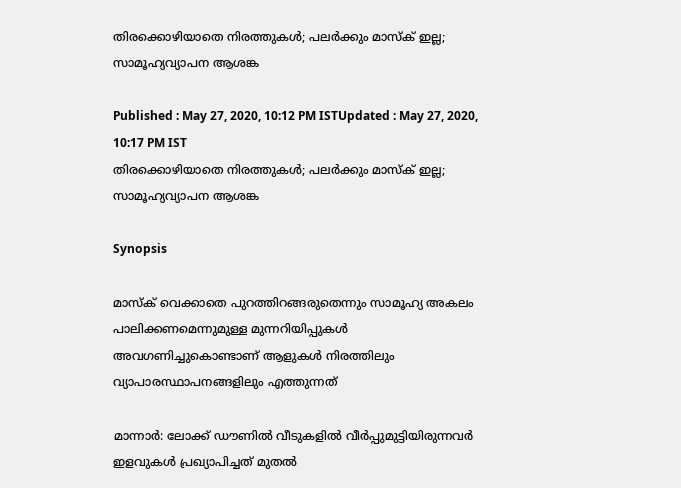തിരക്കൊഴിയാതെ നിരത്തുകൾ; പലര്‍ക്കും മാസ്‌ക് ഇല്ല; സാമൂഹ്യവ്യാപന ആശങ്ക

Published : May 27, 2020, 10:12 PM ISTUpdated : May 27, 2020, 10:17 PM IST
തിരക്കൊഴിയാതെ നിരത്തുകൾ; പലര്‍ക്കും മാസ്‌ക് ഇല്ല; സാമൂഹ്യവ്യാപന ആശങ്ക

Synopsis

മാസ്ക്‌ വെക്കാതെ പുറത്തിറങ്ങരുതെന്നും സാമൂഹ്യ അകലം പാലിക്കണമെന്നുമുള്ള മുന്നറിയിപ്പുകൾ അവഗണിച്ചുകൊണ്ടാണ് ആളുകൾ നിരത്തിലും വ്യാപാരസ്ഥാപനങ്ങളിലും എത്തുന്നത്‌

മാന്നാർ: ലോക്ക് ഡൗണിൽ വീടുകളിൽ വീർപ്പുമുട്ടിയിരുന്നവർ ഇളവുകൾ പ്രഖ്യാപിച്ചത്‌ മുതൽ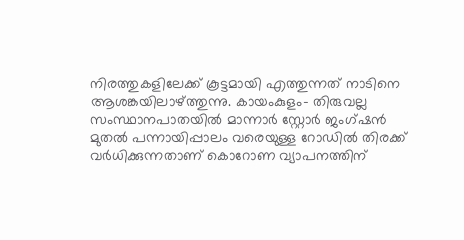നിരത്തുകളിലേക്ക്‌ കൂട്ടമായി എത്തുന്നത്‌ നാടിനെ ആശങ്കയിലാഴ്ത്തുന്നു. കായംകുളം- തിരുവല്ല സംസ്ഥാനപാതയിൽ മാന്നാർ സ്റ്റോർ ജംഗ്ഷൻ മുതൽ പന്നായിപ്പാലം വരെയുള്ള റോഡിൽ തിരക്ക്‌ വർധിക്കുന്നതാണ് കൊറോണ വ്യാപനത്തിന്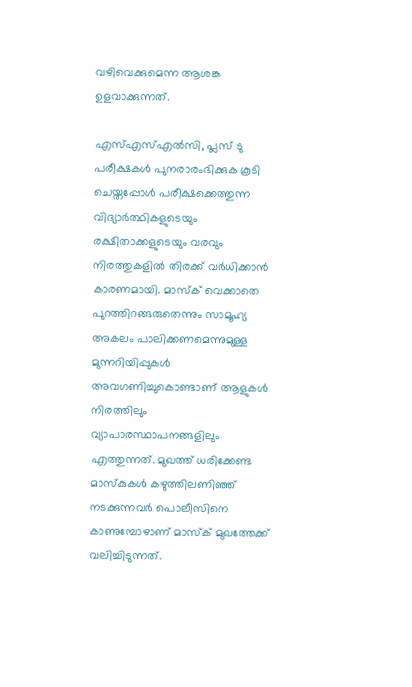വഴിവെക്കുമെന്ന ആശങ്ക ഉളവാക്കുന്നത്‌.

എസ്‌എസ്‌എൽസി, പ്ലസ്‌ ടു പരീക്ഷകൾ പുനരാരംഭിക്കുക കൂടി ചെയ്തപ്പോൾ പരീക്ഷക്കെത്തുന്ന വിദ്യാർത്ഥികളുടെയും രക്ഷിതാക്കളുടെയും വരവും നിരത്തുകളില്‍ തിരക്ക്‌ വർധിക്കാന്‍ കാരണമായി. മാസ്ക്‌ വെക്കാതെ പുറത്തിറങ്ങരുതെന്നും സാമൂഹ്യ അകലം പാലിക്കണമെന്നുമുള്ള മുന്നറിയിപ്പുകൾ അവഗണിച്ചുകൊണ്ടാണ് ആളുകൾ നിരത്തിലും വ്യാപാരസ്ഥാപനങ്ങളിലും എത്തുന്നത്‌. മുഖത്ത്‌ ധരിക്കേണ്ട മാസ്കുകൾ കഴുത്തിലണിഞ്ഞ്‌ നടക്കുന്നവർ പൊലീസിനെ കാണുമ്പോഴാണ് മാസ്ക്‌ മുഖത്തേക്ക്‌ വലിച്ചിടുന്നത്‌.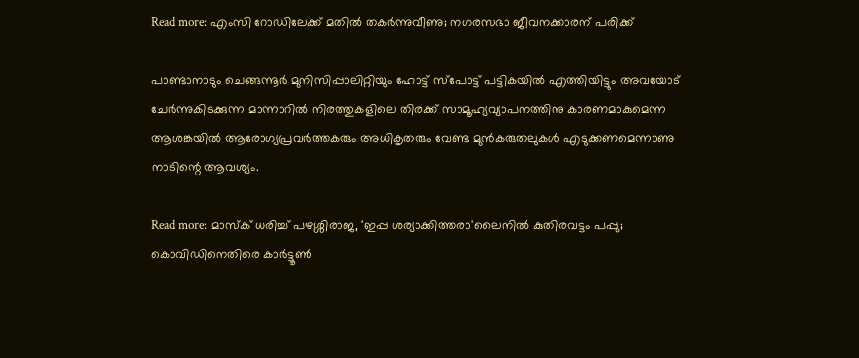Read more: എംസി റോഡിലേക്ക് മതില്‍ തകര്‍ന്നുവീണു; നഗരസഭാ ജീവനക്കാരന് പരിക്ക്

പാണ്ടാനാടും ചെങ്ങന്നൂർ മുനിസിപ്പാലിറ്റിയും ഹോട്ട്‌ സ്പോട്ട്‌ പട്ടികയിൽ എത്തിയിട്ടും അവയോട്‌ ചേർന്നുകിടക്കുന്ന മാന്നാറിൽ നിരത്തുകളിലെ തിരക്ക്‌ സാമൂഹ്യവ്യാപനത്തിനു കാരണമാകുമെന്ന ആശങ്കയിൽ ആരോഗ്യപ്രവർത്തകരും അധികൃതരും വേണ്ട മുൻകരുതലുകൾ എടുക്കണമെന്നാണു നാടിന്റെ ആവശ്യം.

Read more: മാസ്‌ക് ധരിച്ച് പഴശ്ശിരാജ, 'ഇപ്പ ശര്യാക്കിത്തരാ'ലൈനില്‍ കുതിരവട്ടം പപ്പു; കൊവിഡിനെതിരെ കാര്‍ട്ടൂണ്‍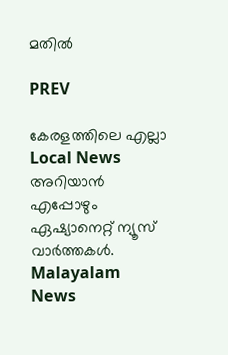മതില്‍

PREV

കേരളത്തിലെ എല്ലാ Local News അറിയാൻ എപ്പോഴും ഏഷ്യാനെറ്റ് ന്യൂസ് വാർത്തകൾ. Malayalam News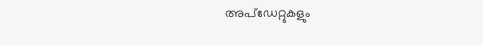അപ്‌ഡേറ്റുകളും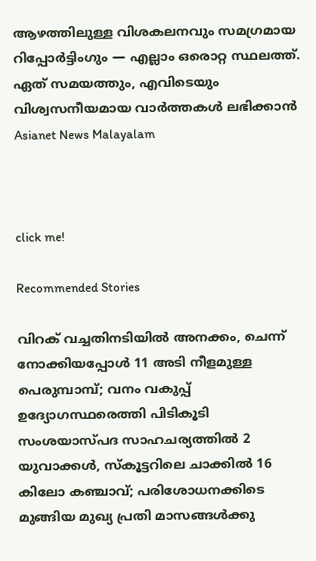ആഴത്തിലുള്ള വിശകലനവും സമഗ്രമായ റിപ്പോർട്ടിംഗും — എല്ലാം ഒരൊറ്റ സ്ഥലത്ത്. ഏത് സമയത്തും, എവിടെയും വിശ്വസനീയമായ വാർത്തകൾ ലഭിക്കാൻ Asianet News Malayalam



click me!

Recommended Stories

വിറക് വച്ചതിനടിയിൽ അനക്കം, ചെന്ന് നോക്കിയപ്പോൾ 11 അടി നീളമുള്ള പെരുമ്പാമ്പ്; വനം വകുപ്പ് ഉദ്യോഗസ്ഥരെത്തി പിടികൂടി
സംശയാസ്പദ സാഹചര്യത്തിൽ 2 യുവാക്കൾ, സ്കൂട്ടറിലെ ചാക്കിൽ 16 കിലോ കഞ്ചാവ്; പരിശോധനക്കിടെ മുങ്ങിയ മുഖ്യ പ്രതി മാസങ്ങൾക്കു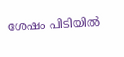ശേഷം പിടിയിൽ